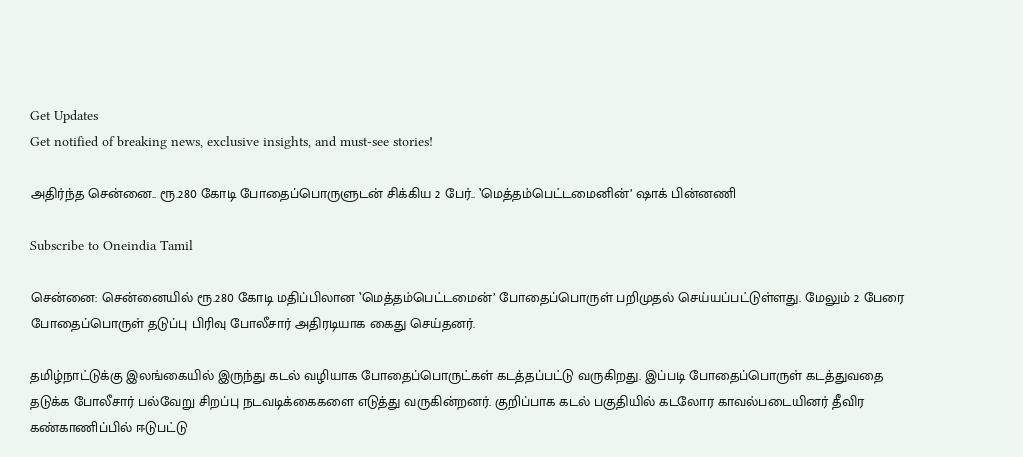Get Updates
Get notified of breaking news, exclusive insights, and must-see stories!

அதிர்ந்த சென்னை.. ரூ.280 கோடி போதைப்பொருளுடன் சிக்கிய 2 பேர்.. ‛மெத்தம்பெட்டமைனின்’ ஷாக் பின்னணி

Subscribe to Oneindia Tamil

சென்னை: சென்னையில் ரூ.280 கோடி மதிப்பிலான ‛மெத்தம்பெட்டமைன்’ போதைப்பொருள் பறிமுதல் செய்யப்பட்டுள்ளது. மேலும் 2 பேரை போதைப்பொருள் தடுப்பு பிரிவு போலீசார் அதிரடியாக கைது செய்தனர்.

தமிழ்நாட்டுக்கு இலங்கையில் இருந்து கடல் வழியாக போதைப்பொருட்கள் கடத்தப்பட்டு வருகிறது. இப்படி போதைப்பொருள் கடத்துவதை தடுக்க போலீசார் பல்வேறு சிறப்பு நடவடிக்கைகளை எடுத்து வருகின்றனர். குறிப்பாக கடல் பகுதியில் கடலோர காவல்படையினர் தீவிர கண்காணிப்பில் ஈடுபட்டு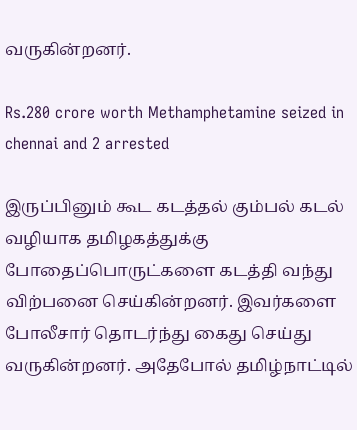வருகின்றனர்.

Rs.280 crore worth Methamphetamine seized in chennai and 2 arrested

இருப்பினும் கூட கடத்தல் கும்பல் கடல் வழியாக தமிழகத்துக்கு போதைப்பொருட்களை கடத்தி வந்து விற்பனை செய்கின்றனர். இவர்களை போலீசார் தொடர்ந்து கைது செய்து வருகின்றனர். அதேபோல் தமிழ்நாட்டில்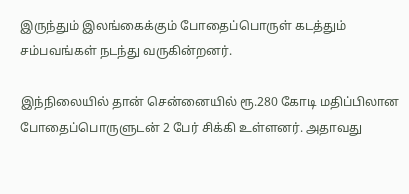இருந்தும் இலங்கைக்கும் போதைப்பொருள் கடத்தும் சம்பவங்கள் நடந்து வருகின்றனர்.

இந்நிலையில் தான் சென்னையில் ரூ.280 கோடி மதிப்பிலான போதைப்பொருளுடன் 2 பேர் சிக்கி உள்ளனர். அதாவது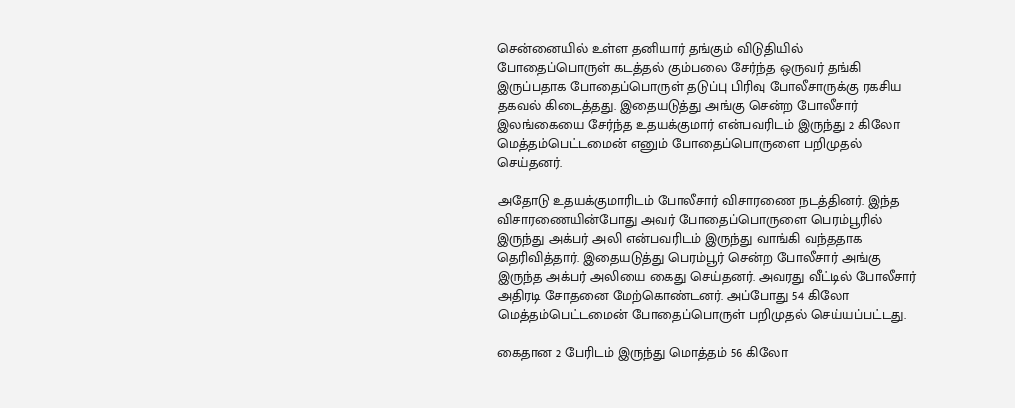சென்னையில் உள்ள தனியார் தங்கும் விடுதியில் போதைப்பொருள் கடத்தல் கும்பலை சேர்ந்த ஒருவர் தங்கி இருப்பதாக போதைப்பொருள் தடுப்பு பிரிவு போலீசாருக்கு ரகசிய தகவல் கிடைத்தது. இதையடுத்து அங்கு சென்ற போலீசார் இலங்கையை சேர்ந்த உதயக்குமார் என்பவரிடம் இருந்து 2 கிலோ மெத்தம்பெட்டமைன் எனும் போதைப்பொருளை பறிமுதல் செய்தனர்.

அதோடு உதயக்குமாரிடம் போலீசார் விசாரணை நடத்தினர். இந்த விசாரணையின்போது அவர் போதைப்பொருளை பெரம்பூரில் இருந்து அக்பர் அலி என்பவரிடம் இருந்து வாங்கி வந்ததாக தெரிவித்தார். இதையடுத்து பெரம்பூர் சென்ற போலீசார் அங்கு இருந்த அக்பர் அலியை கைது செய்தனர். அவரது வீட்டில் போலீசார் அதிரடி சோதனை மேற்கொண்டனர். அப்போது 54 கிலோ மெத்தம்பெட்டமைன் போதைப்பொருள் பறிமுதல் செய்யப்பட்டது.

கைதான 2 பேரிடம் இருந்து மொத்தம் 56 கிலோ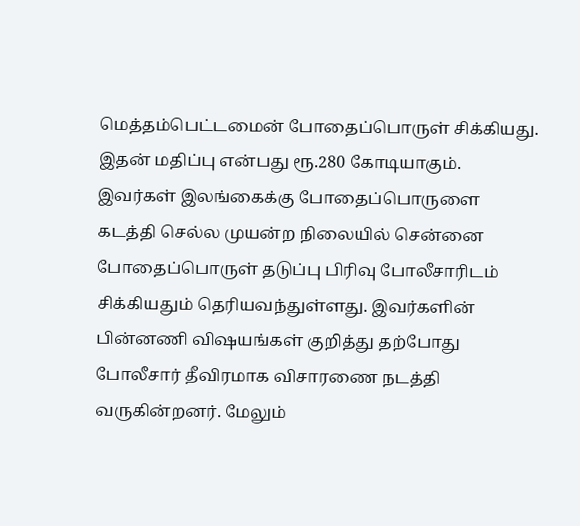மெத்தம்பெட்டமைன் போதைப்பொருள் சிக்கியது. இதன் மதிப்பு என்பது ரூ.280 கோடியாகும். இவர்கள் இலங்கைக்கு போதைப்பொருளை கடத்தி செல்ல முயன்ற நிலையில் சென்னை போதைப்பொருள் தடுப்பு பிரிவு போலீசாரிடம் சிக்கியதும் தெரியவந்துள்ளது. இவர்களின் பின்னணி விஷயங்கள் குறித்து தற்போது போலீசார் தீவிரமாக விசாரணை நடத்தி வருகின்றனர். மேலும்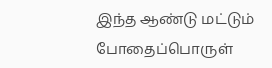இந்த ஆண்டு மட்டும் போதைப்பொருள்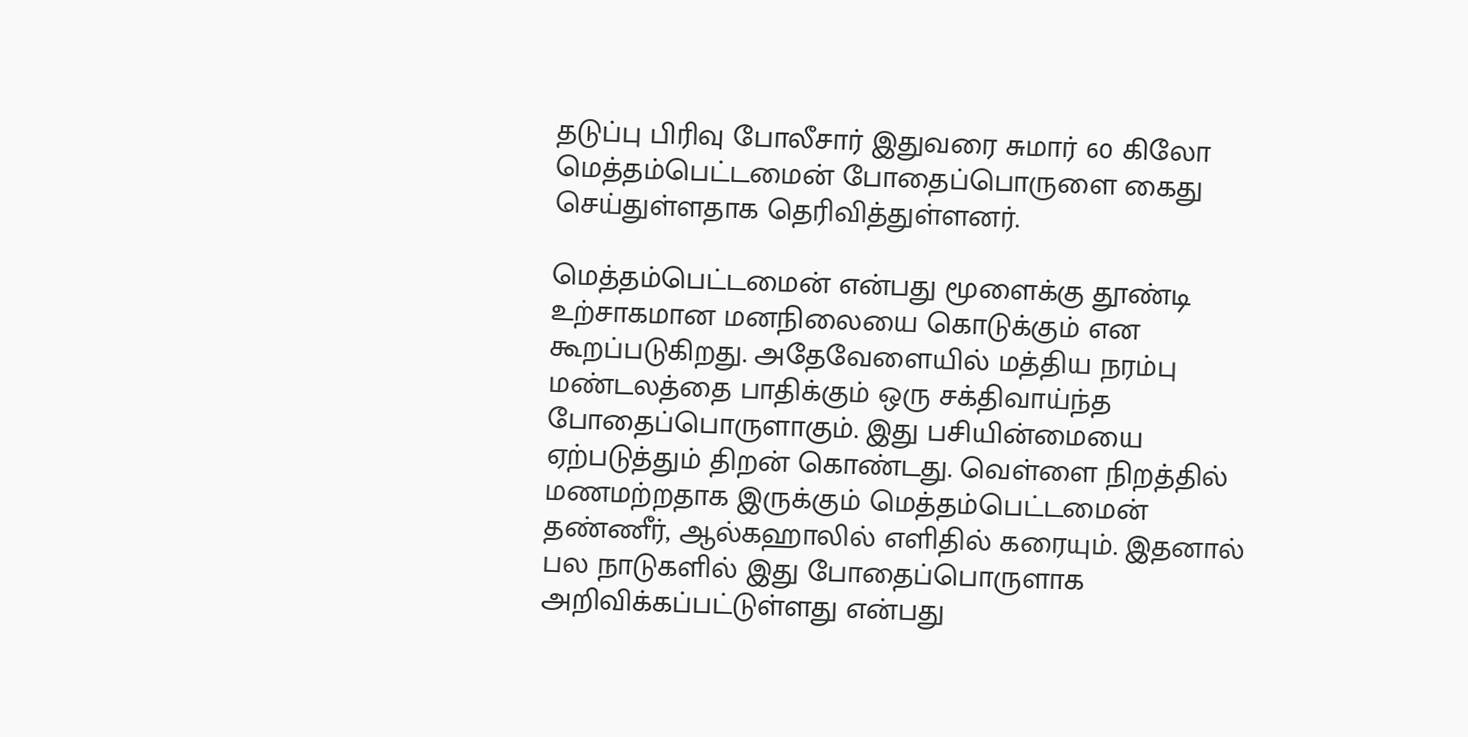தடுப்பு பிரிவு போலீசார் இதுவரை சுமார் 60 கிலோ மெத்தம்பெட்டமைன் போதைப்பொருளை கைது செய்துள்ளதாக தெரிவித்துள்ளனர்.

மெத்தம்பெட்டமைன் என்பது மூளைக்கு தூண்டி உற்சாகமான மனநிலையை கொடுக்கும் என கூறப்படுகிறது. அதேவேளையில் மத்திய நரம்பு மண்டலத்தை பாதிக்கும் ஒரு சக்திவாய்ந்த போதைப்பொருளாகும். இது பசியின்மையை ஏற்படுத்தும் திறன் கொண்டது. வெள்ளை நிறத்தில் மணமற்றதாக இருக்கும் மெத்தம்பெட்டமைன் தண்ணீர், ஆல்கஹாலில் எளிதில் கரையும். இதனால் பல நாடுகளில் இது போதைப்பொருளாக அறிவிக்கப்பட்டுள்ளது என்பது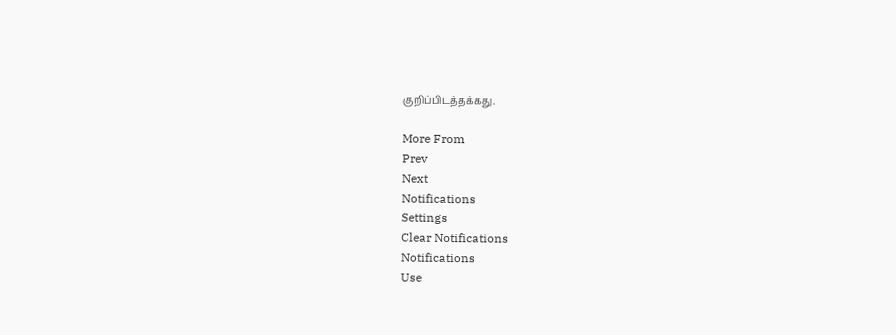குறிப்பிடத்தக்கது.

More From
Prev
Next
Notifications
Settings
Clear Notifications
Notifications
Use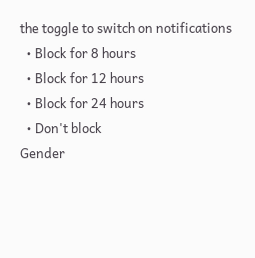the toggle to switch on notifications
  • Block for 8 hours
  • Block for 12 hours
  • Block for 24 hours
  • Don't block
Gender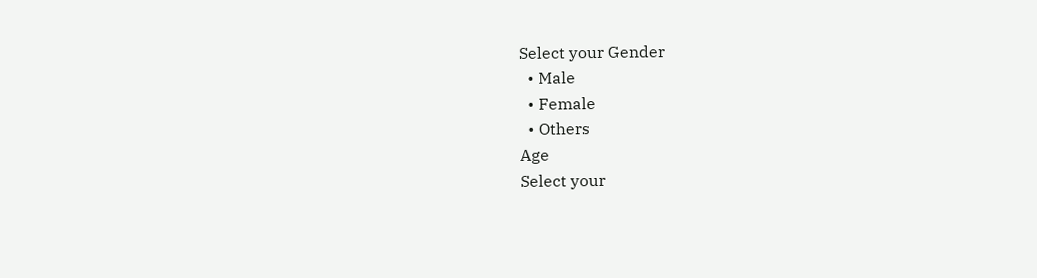Select your Gender
  • Male
  • Female
  • Others
Age
Select your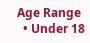Age Range
  • Under 18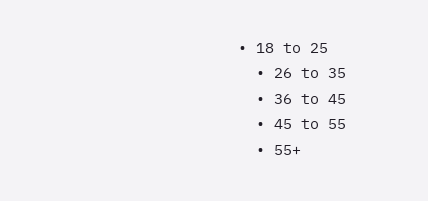• 18 to 25
  • 26 to 35
  • 36 to 45
  • 45 to 55
  • 55+